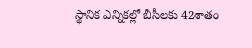స్థానిక ఎన్నిక‌ల్లో బీసీల‌కు 42శాతం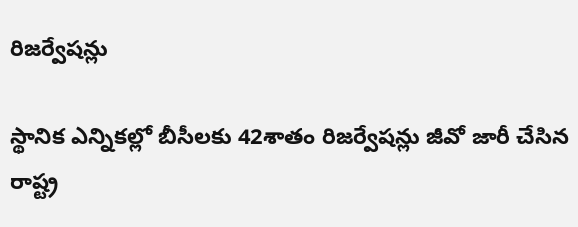రిజ‌ర్వేష‌న్లు

స్థానిక ఎన్నిక‌ల్లో బీసీల‌కు 42శాతం రిజ‌ర్వేష‌న్లు జీవో జారీ చేసిన రాష్ట్ర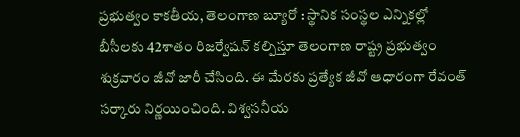ప్ర‌భుత్వం కాక‌తీయ‌, తెలంగాణ బ్యూరో : స్థానిక సంస్థ‌ల ఎన్నిక‌ల్లో బీసీల‌కు 42శాతం రిజర్వేష‌న్ క‌ల్పిస్తూ తెలంగాణ రాష్ట్ర ప్ర‌భుత్వం శుక్ర‌వారం జీవో జారీ చేసింది. ఈ మేర‌కు ప్ర‌త్యేక జీవో ఆధారంగా రేవంత్ స‌ర్కారు నిర్ణ‌యించింది. విశ్వ‌స‌నీయ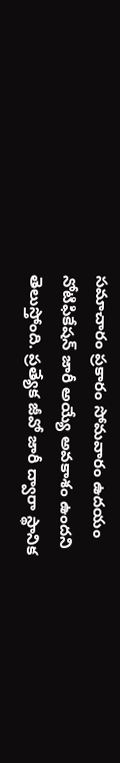స‌మాచారం ప్ర‌కారం సోమ‌వారం ఉద‌యం నోటిఫికేష‌న్ జారీ అయ్యే అవ‌కాశం ఉంద‌ని తెలుస్తోంది. ప్ర‌త్యేక జీవో జారీ ద్వారా స్థానిక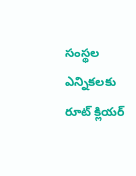సంస్థ‌ల ఎన్నిక‌ల‌కు రూట్ క్లియ‌ర్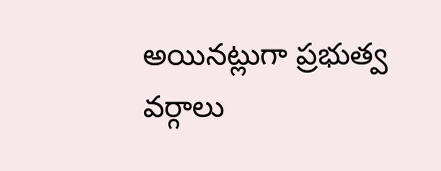అయిన‌ట్లుగా ప్ర‌భుత్వ వ‌ర్గాలు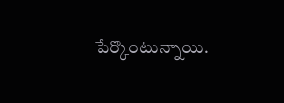పేర్కొంటున్నాయి.